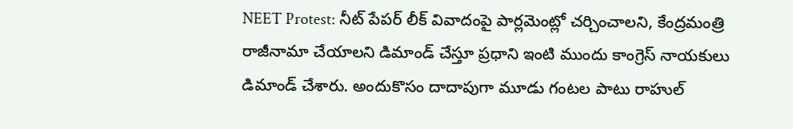NEET Protest: నీట్ పేపర్ లీక్ వివాదంపై పార్లమెంట్లో చర్చించాలని, కేంద్రమంత్రి రాజీనామా చేయాలని డిమాండ్ చేస్తూ ప్రధాని ఇంటి ముందు కాంగ్రెస్ నాయకులు డిమాండ్ చేశారు. అందుకొసం దాదాపుగా మూడు గంటల పాటు రాహుల్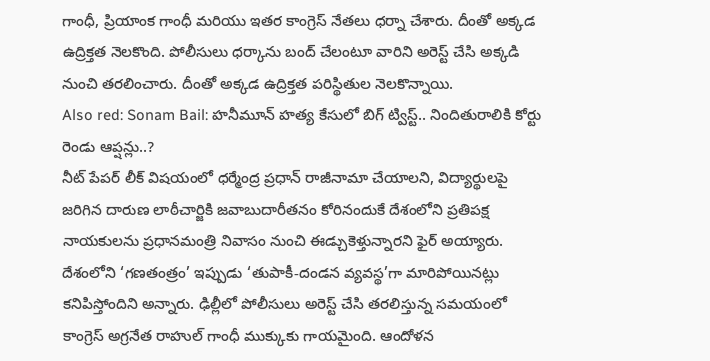గాంధీ, ప్రియాంక గాంధీ మరియు ఇతర కాంగ్రెస్ నేతలు ధర్నా చేశారు. దీంతో అక్కడ ఉద్రిక్తత నెలకొంది. పోలీసులు ధర్కాను బంద్ చేలంటూ వారిని అరెస్ట్ చేసి అక్కడి నుంచి తరలించారు. దీంతో అక్కడ ఉద్రిక్తత పరిస్థితుల నెలకొన్నాయి.
Also red: Sonam Bail: హనీమూన్ హత్య కేసులో బిగ్ ట్విస్ట్.. నిందితురాలికి కోర్టు రెండు ఆప్షన్లు..?
నీట్ పేపర్ లీక్ విషయంలో ధర్మేంద్ర ప్రధాన్ రాజీనామా చేయాలని, విద్యార్థులపై జరిగిన దారుణ లాఠీచార్జికి జవాబుదారీతనం కోరినందుకే దేశంలోని ప్రతిపక్ష నాయకులను ప్రధానమంత్రి నివాసం నుంచి ఈడ్చుకెళ్తున్నారని ఫైర్ అయ్యారు. దేశంలోని ‘గణతంత్రం’ ఇప్పుడు ‘తుపాకీ-దండన వ్యవస్థ’గా మారిపోయినట్లు కనిపిస్తోందిని అన్నారు. ఢిల్లీలో పోలీసులు అరెస్ట్ చేసి తరలిస్తున్న సమయంలో కాంగ్రెస్ అగ్రనేత రాహుల్ గాంధీ ముక్కుకు గాయమైంది. ఆందోళన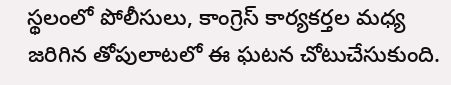స్థలంలో పోలీసులు, కాంగ్రెస్ కార్యకర్తల మధ్య జరిగిన తోపులాటలో ఈ ఘటన చోటుచేసుకుంది.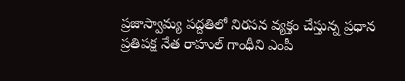ప్రజాస్వామ్య పద్దతిలో నిరసన వ్యక్తం చేస్తున్న ప్రధాన ప్రతిపక్ష నేత రాహుల్ గాంధీని ఎంపీ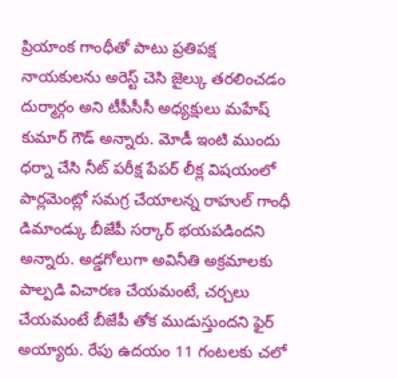ప్రియాంక గాంధీతో పాటు ప్రతిపక్ష నాయకులను అరెస్ట్ చెసి జైల్కు తరలించడం దుర్మార్గం అని టీపీసీసీ అధ్యక్షులు మహేష్ కుమార్ గౌడ్ అన్నారు. మోడీ ఇంటి ముందు ధర్నా చేసి నీట్ పరీక్ష పేపర్ లీక్ల విషయంలో పార్లమెంట్లో సమగ్ర చేయాలన్న రాహుల్ గాంధీ డిమాండ్కు బీజేపీ సర్కార్ భయపడిందని అన్నారు. అడ్డగోలుగా అవినీతి అక్రమాలకు పాల్పడి విచారణ చేయమంటే, చర్చలు చేయమంటే బీజేపీ తోక ముడుస్తుందని ఫైర్ అయ్యారు. రేపు ఉదయం 11 గంటలకు చలో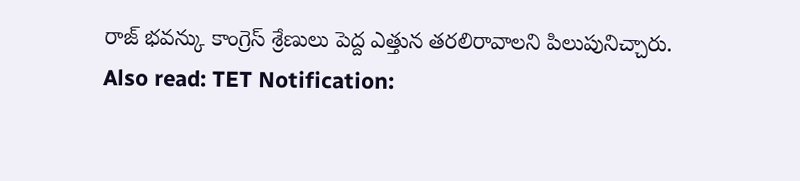రాజ్ భవన్కు కాంగ్రెస్ శ్రేణులు పెద్ద ఎత్తున తరలిరావాలని పిలుపునిచ్చారు.
Also read: TET Notification: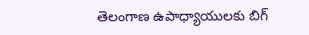తెలంగాణ ఉపాధ్యాయులకు బిగ్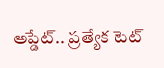అప్డేట్.. ప్రత్యేక టెట్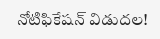నోటిఫికేషన్ విడుదల!